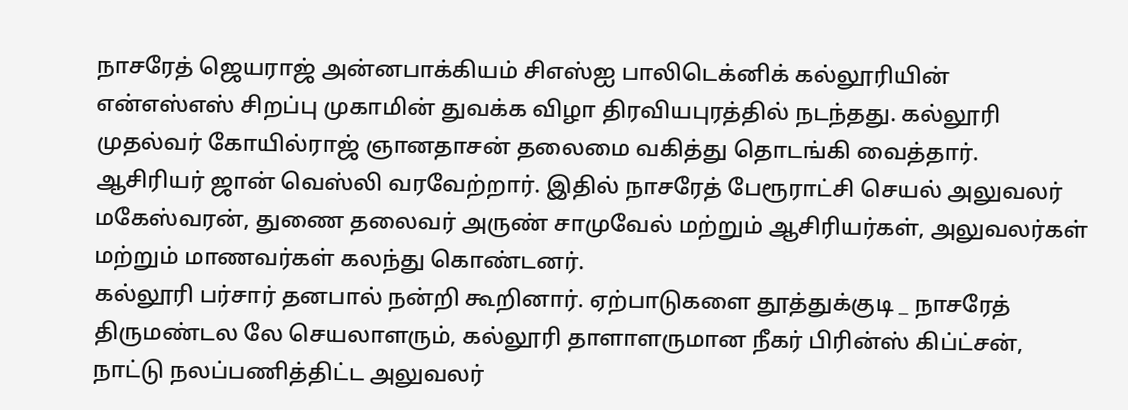நாசரேத் ஜெயராஜ் அன்னபாக்கியம் சிஎஸ்ஐ பாலிடெக்னிக் கல்லூரியின் என்எஸ்எஸ் சிறப்பு முகாமின் துவக்க விழா திரவியபுரத்தில் நடந்தது. கல்லூரி முதல்வர் கோயில்ராஜ் ஞானதாசன் தலைமை வகித்து தொடங்கி வைத்தார். ஆசிரியர் ஜான் வெஸ்லி வரவேற்றார். இதில் நாசரேத் பேரூராட்சி செயல் அலுவலர் மகேஸ்வரன், துணை தலைவர் அருண் சாமுவேல் மற்றும் ஆசிரியர்கள், அலுவலர்கள் மற்றும் மாணவர்கள் கலந்து கொண்டனர்.
கல்லூரி பர்சார் தனபால் நன்றி கூறினார். ஏற்பாடுகளை தூத்துக்குடி _ நாசரேத் திருமண்டல லே செயலாளரும், கல்லூரி தாளாளருமான நீகர் பிரின்ஸ் கிப்ட்சன், நாட்டு நலப்பணித்திட்ட அலுவலர்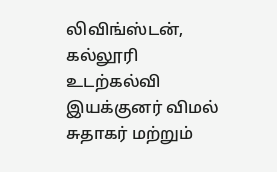லிவிங்ஸ்டன், கல்லூரி உடற்கல்வி இயக்குனர் விமல் சுதாகர் மற்றும்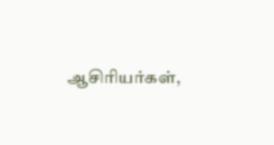ஆசிரியர்கள்,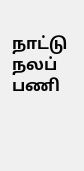நாட்டு நலப் பணி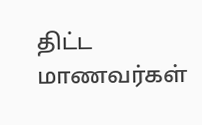திட்ட மாணவர்கள்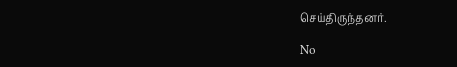செய்திருந்தனர்.

No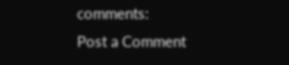comments:
Post a Comment